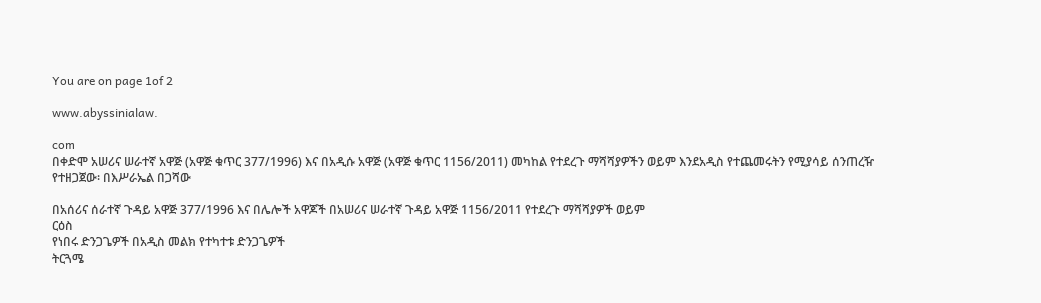You are on page 1of 2

www.abyssinialaw.

com
በቀድሞ አሠሪና ሠራተኛ አዋጅ (አዋጅ ቁጥር 377/1996) እና በአዲሱ አዋጅ (አዋጅ ቁጥር 1156/2011) መካከል የተደረጉ ማሻሻያዎችን ወይም እንደአዲስ የተጨመሩትን የሚያሳይ ሰንጠረዥ
የተዘጋጀው፡ በእሥራኤል በጋሻው

በአሰሪና ሰራተኛ ጉዳይ አዋጅ 377/1996 እና በሌሎች አዋጆች በአሠሪና ሠራተኛ ጉዳይ አዋጅ 1156/2011 የተደረጉ ማሻሻያዎች ወይም
ርዕስ
የነበሩ ድንጋጌዎች በአዲስ መልክ የተካተቱ ድንጋጌዎች
ትርጓሜ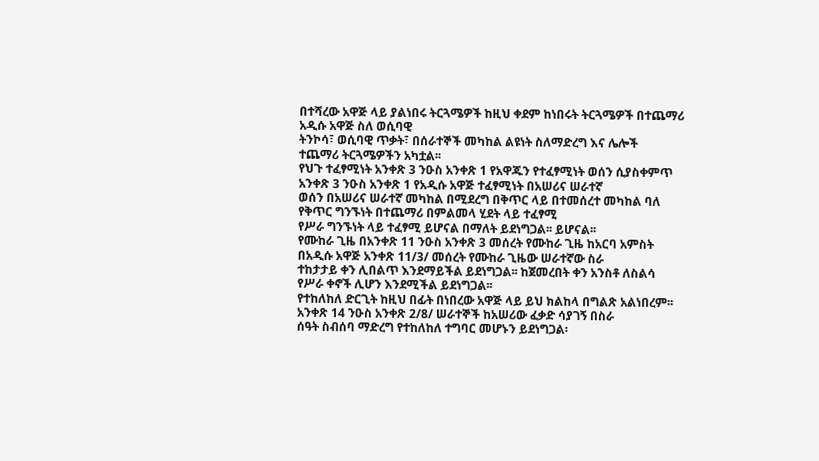በተሻረው አዋጅ ላይ ያልነበሩ ትርጓሜዎች ከዚህ ቀደም ከነበሩት ትርጓሜዎች በተጨማሪ አዲሱ አዋጅ ስለ ወሲባዊ
ትንኮሳ፣ ወሲባዊ ጥቃት፣ በሰራተኞች መካከል ልዩነት ስለማድረግ እና ሌሎች
ተጨማሪ ትርጓሜዎችን አካቷል፡፡
የህጉ ተፈፃሚነት አንቀጽ 3 ንዑስ አንቀጽ 1 የአዋጁን የተፈፃሚነት ወሰን ሲያስቀምጥ አንቀጽ 3 ንዑስ አንቀጽ 1 የአዲሱ አዋጅ ተፈፃሚነት በአሠሪና ሠራተኛ
ወሰን በአሠሪና ሠራተኛ መካከል በሚደረግ በቅጥር ላይ በተመሰረተ መካከል ባለ የቅጥር ግንኙነት በተጨማሪ በምልመላ ሂደት ላይ ተፈፃሚ
የሥራ ግንኙነት ላይ ተፈፃሚ ይሆናል በማለት ይደነግጋል፡፡ ይሆናል፡፡
የሙከራ ጊዜ በአንቀጽ 11 ንዑስ አንቀጽ 3 መሰረት የሙከራ ጊዜ ከአርባ አምስት በአዲሱ አዋጅ አንቀጽ 11/3/ መሰረት የሙከራ ጊዜው ሠራተኛው ስራ
ተከታታይ ቀን ሊበልጥ እንደማይችል ይደነግጋል፡፡ ከጀመረበት ቀን አንስቶ ለስልሳ የሥራ ቀኖች ሊሆን እንደሚችል ይደነግጋል፡፡
የተከለከለ ድርጊት ከዚህ በፊት በነበረው አዋጅ ላይ ይህ ክልከላ በግልጽ አልነበረም፡፡ አንቀጽ 14 ንዑስ አንቀጽ 2/8/ ሠራተኞች ከአሠሪው ፈቃድ ሳያገኝ በስራ
ሰዓት ስብሰባ ማድረግ የተከለከለ ተግባር መሆኑን ይደነግጋል፡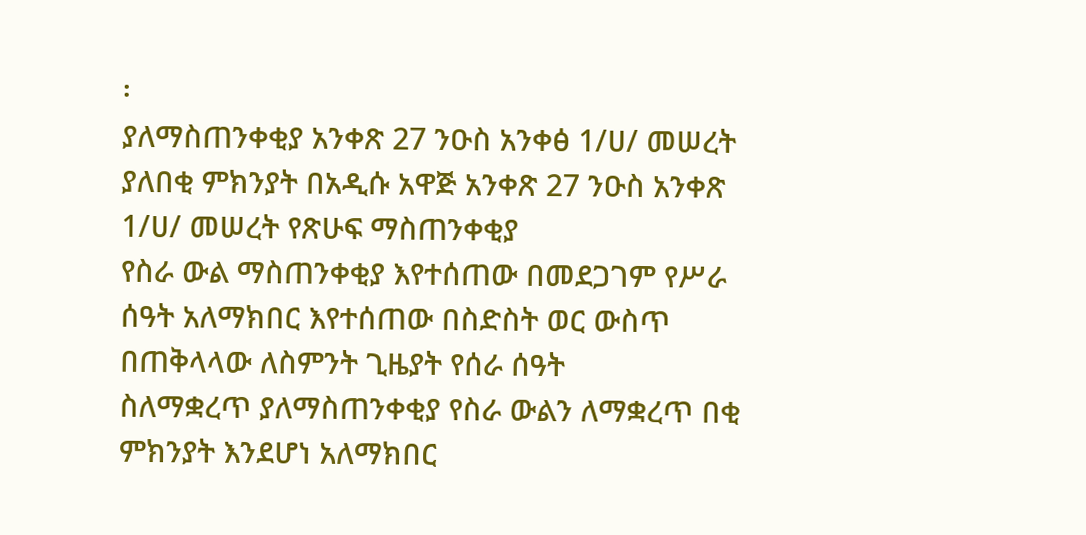፡
ያለማስጠንቀቂያ አንቀጽ 27 ንዑስ አንቀፅ 1/ሀ/ መሠረት ያለበቂ ምክንያት በአዲሱ አዋጅ አንቀጽ 27 ንዑስ አንቀጽ 1/ሀ/ መሠረት የጽሁፍ ማስጠንቀቂያ
የስራ ውል ማስጠንቀቂያ እየተሰጠው በመደጋገም የሥራ ሰዓት አለማክበር እየተሰጠው በስድስት ወር ውስጥ በጠቅላላው ለስምንት ጊዜያት የሰራ ሰዓት
ስለማቋረጥ ያለማስጠንቀቂያ የስራ ውልን ለማቋረጥ በቂ ምክንያት እንደሆነ አለማክበር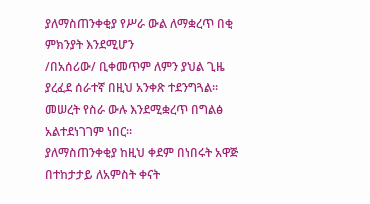ያለማስጠንቀቂያ የሥራ ውል ለማቋረጥ በቂ ምክንያት እንደሚሆን
/በአሰሪው/ ቢቀመጥም ለምን ያህል ጊዜ ያረፈደ ሰራተኛ በዚህ አንቀጽ ተደንግጓል፡፡
መሠረት የስራ ውሉ እንደሚቋረጥ በግልፅ አልተደነገገም ነበር፡፡
ያለማስጠንቀቂያ ከዚህ ቀደም በነበሩት አዋጅ በተከታታይ ለአምስት ቀናት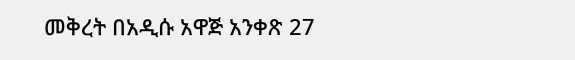መቅረት በአዲሱ አዋጅ አንቀጽ 27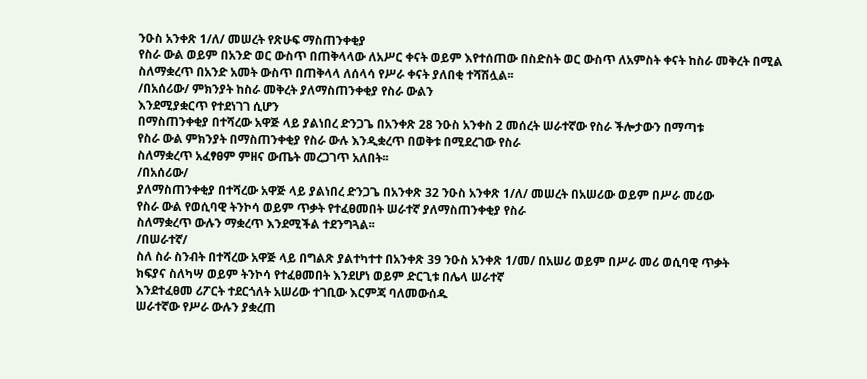ንዑስ አንቀጽ 1/ለ/ መሠረት የጽሁፍ ማስጠንቀቂያ
የስራ ውል ወይም በአንድ ወር ውስጥ በጠቅላላው ለአሥር ቀናት ወይም እየተሰጠው በስድስት ወር ውስጥ ለአምስት ቀናት ከስራ መቅረት በሚል
ስለማቋረጥ በአንድ አመት ውስጥ በጠቅላላ ለሰላሳ የሥራ ቀናት ያለበቂ ተሻሽሏል፡፡
/በአሰሪው/ ምክንያት ከስራ መቅረት ያለማስጠንቀቂያ የስራ ውልን
እንደሚያቋርጥ የተደነገገ ሲሆን
በማስጠንቀቂያ በተሻረው አዋጅ ላይ ያልነበረ ድንጋጌ በአንቀጽ 28 ንዑስ አንቀስ 2 መሰረት ሠራተኛው የስራ ችሎታውን በማጣቱ
የስራ ውል ምክንያት በማስጠንቀቂያ የስራ ውሉ እንዲቋረጥ በወቅቱ በሚደረገው የስራ
ስለማቋረጥ አፈፃፀም ምዘና ውጤት መረጋገጥ አለበት፡፡
/በአሰሪው/
ያለማስጠንቀቂያ በተሻረው አዋጅ ላይ ያልነበረ ድንጋጌ በአንቀጽ 32 ንዑስ አንቀጽ 1/ለ/ መሠረት በአሠሪው ወይም በሥራ መሪው
የስራ ውል የወሲባዊ ትንኮሳ ወይም ጥቃት የተፈፀመበት ሠራተኛ ያለማስጠንቀቂያ የስራ
ስለማቋረጥ ውሉን ማቋረጥ እንደሚችል ተደንግጓል፡፡
/በሠራተኛ/
ስለ ስራ ስንብት በተሻረው አዋጅ ላይ በግልጽ ያልተካተተ በአንቀጽ 39 ንዑስ አንቀጽ 1/መ/ በአሠሪ ወይም በሥራ መሪ ወሲባዊ ጥቃት
ክፍያና ስለካሣ ወይም ትንኮሳ የተፈፀመበት እንደሆነ ወይም ድርጊቱ በሌላ ሠራተኛ
እንደተፈፀመ ሪፖርት ተደርጎለት አሠሪው ተገቢው እርምጃ ባለመውሰዱ
ሠራተኛው የሥራ ውሉን ያቋረጠ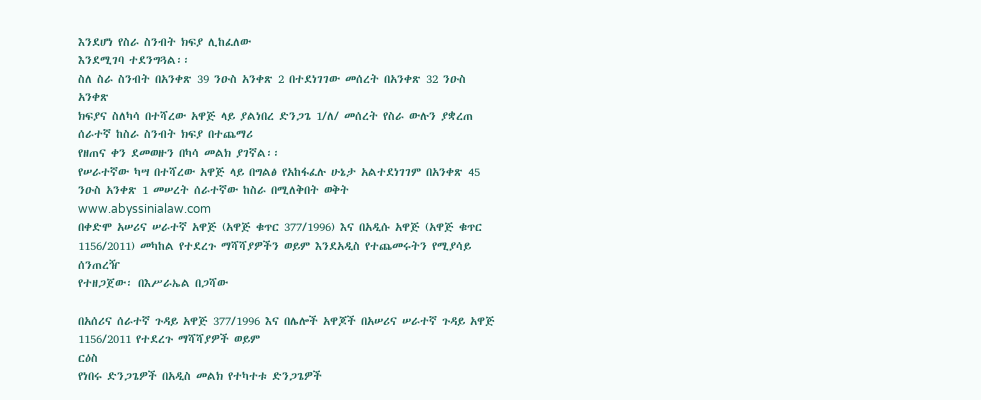እንደሆነ የስራ ስንብት ክፍያ ሊከፈለው
እንደሚገባ ተደንግጓል፡፡
ስለ ስራ ስንብት በአንቀጽ 39 ንዑስ አንቀጽ 2 በተደነገገው መሰረት በአንቀጽ 32 ንዑስ አንቀጽ
ክፍያና ስለካሳ በተሻረው አዋጅ ላይ ያልነበረ ድንጋጌ 1/ለ/ መሰረት የስራ ውሉን ያቋረጠ ሰራተኛ ከስራ ስንብት ክፍያ በተጨማሪ
የዘጠና ቀን ደመወዙን በካሳ መልክ ያገኛል፡፡
የሠራተኛው ካሣ በተሻረው አዋጅ ላይ በግልፅ የአከፋፈሉ ሁኔታ አልተደነገገም በአንቀጽ 45 ንዑስ አንቀጽ 1 መሠረት ሰራተኛው ከስራ በሚለቅበት ወቅት
www.abyssinialaw.com
በቀድሞ አሠሪና ሠራተኛ አዋጅ (አዋጅ ቁጥር 377/1996) እና በአዲሱ አዋጅ (አዋጅ ቁጥር 1156/2011) መካከል የተደረጉ ማሻሻያዎችን ወይም እንደአዲስ የተጨመሩትን የሚያሳይ ሰንጠረዥ
የተዘጋጀው፡ በእሥራኤል በጋሻው

በአሰሪና ሰራተኛ ጉዳይ አዋጅ 377/1996 እና በሌሎች አዋጆች በአሠሪና ሠራተኛ ጉዳይ አዋጅ 1156/2011 የተደረጉ ማሻሻያዎች ወይም
ርዕስ
የነበሩ ድንጋጌዎች በአዲስ መልክ የተካተቱ ድንጋጌዎች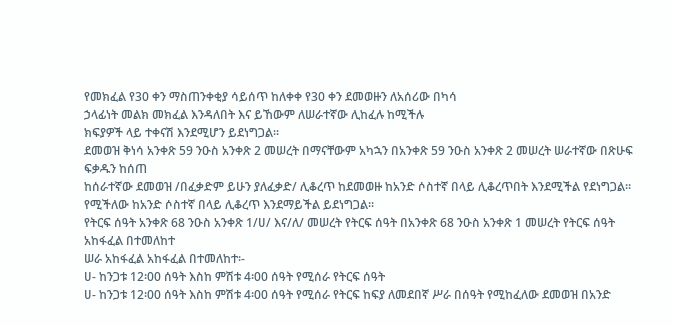የመክፈል የ30 ቀን ማስጠንቀቂያ ሳይሰጥ ከለቀቀ የ30 ቀን ደመወዙን ለአሰሪው በካሳ
ኃላፊነት መልክ መክፈል እንዳለበት እና ይኸውም ለሠራተኛው ሊከፈሉ ከሚችሉ
ክፍያዎች ላይ ተቀናሽ እንደሚሆን ይደነግጋል፡፡
ደመወዝ ቅነሳ አንቀጽ 59 ንዑስ አንቀጽ 2 መሠረት በማናቸውም አካኋን በአንቀጽ 59 ንዑስ አንቀጽ 2 መሠረት ሠራተኛው በጽሁፍ ፍቃዱን ከሰጠ
ከሰራተኛው ደመወዝ /በፈቃድም ይሁን ያለፈቃድ/ ሊቆረጥ ከደመወዙ ከአንድ ሶስተኛ በላይ ሊቆረጥበት እንደሚችል የደነግጋል፡፡
የሚችለው ከአንድ ሶስተኛ በላይ ሊቆረጥ እንደማይችል ይደነግጋል፡፡
የትርፍ ሰዓት አንቀጽ 68 ንዑስ አንቀጽ 1/ሀ/ እና/ለ/ መሠረት የትርፍ ሰዓት በአንቀጽ 68 ንዑስ አንቀጽ 1 መሠረት የትርፍ ሰዓት አከፋፈል በተመለከተ
ሠራ አከፋፈል አከፋፈል በተመለከተ፡-
ሀ- ከንጋቱ 12፡00 ሰዓት እስከ ምሽቱ 4፡00 ሰዓት የሚሰራ የትርፍ ሰዓት
ሀ- ከንጋቱ 12፡00 ሰዓት እስከ ምሽቱ 4፡00 ሰዓት የሚሰራ የትርፍ ከፍያ ለመደበኛ ሥራ በሰዓት የሚከፈለው ደመወዝ በአንድ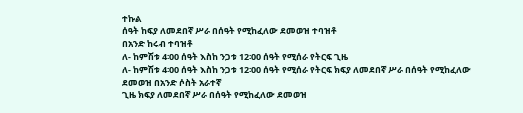ተኩል
ሰዓት ከፍያ ለመደበኛ ሥራ በሰዓት የሚከፈለው ደመወዝ ተባዝቶ
በአንድ ከሩብ ተባዝቶ
ለ- ከምሽቱ 4፡00 ሰዓት እስከ ንጋቱ 12፡00 ሰዓት የሚሰራ የትርፍ ጊዜ
ለ- ከምሽቱ 4፡00 ሰዓት እስከ ንጋቱ 12፡00 ሰዓት የሚሰራ የትርፍ ክፍያ ለመደበኛ ሥራ በሰዓት የሚከፈለው ደመወዝ በአንድ ሶስት አራተኛ
ጊዜ ክፍያ ለመደበኛ ሥራ በሰዓት የሚከፈለው ደመወዝ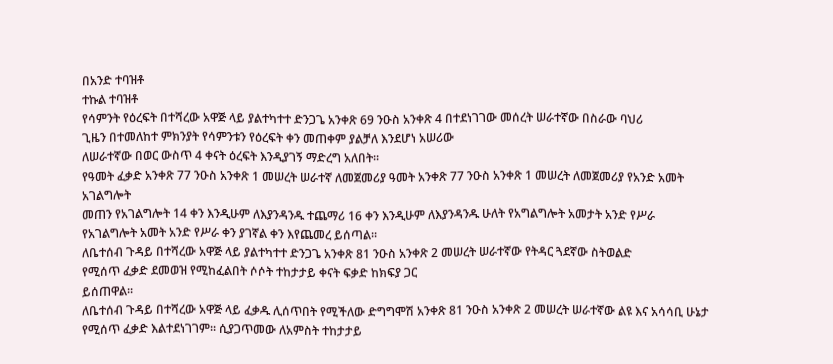በአንድ ተባዝቶ
ተኩል ተባዝቶ
የሳምንት የዕረፍት በተሻረው አዋጅ ላይ ያልተካተተ ድንጋጌ አንቀጽ 69 ንዑስ አንቀጽ 4 በተደነገገው መሰረት ሠራተኛው በስራው ባህሪ
ጊዜን በተመለከተ ምክንያት የሳምንቱን የዕረፍት ቀን መጠቀም ያልቻለ እንደሆነ አሠሪው
ለሠራተኛው በወር ውስጥ 4 ቀናት ዕረፍት እንዲያገኝ ማድረግ አለበት፡፡
የዓመት ፈቃድ አንቀጽ 77 ንዑስ አንቀጽ 1 መሠረት ሠራተኛ ለመጀመሪያ ዓመት አንቀጽ 77 ንዑስ አንቀጽ 1 መሠረት ለመጀመሪያ የአንድ አመት አገልግሎት
መጠን የአገልግሎት 14 ቀን እንዲሁም ለእያንዳንዱ ተጨማሪ 16 ቀን እንዲሁም ለእያንዳንዱ ሁለት የአግልግሎት አመታት አንድ የሥራ
የአገልግሎት አመት አንድ የሥራ ቀን ያገኛል ቀን እየጨመረ ይሰጣል፡፡
ለቤተሰብ ጉዳይ በተሻረው አዋጅ ላይ ያልተካተተ ድንጋጌ አንቀጽ 81 ንዑስ አንቀጽ 2 መሠረት ሠራተኛው የትዳር ጓደኛው ስትወልድ
የሚሰጥ ፈቃድ ደመወዝ የሚከፈልበት ሶሶት ተከታታይ ቀናት ፍቃድ ከክፍያ ጋር
ይሰጠዋል፡፡
ለቤተሰብ ጉዳይ በተሻረው አዋጅ ላይ ፈቃዱ ሊሰጥበት የሚችለው ድግግሞሽ አንቀጽ 81 ንዑስ አንቀጽ 2 መሠረት ሠራተኛው ልዩ እና አሳሳቢ ሁኔታ
የሚሰጥ ፈቃድ እልተደነገገም፡፡ ሲያጋጥመው ለአምስት ተከታታይ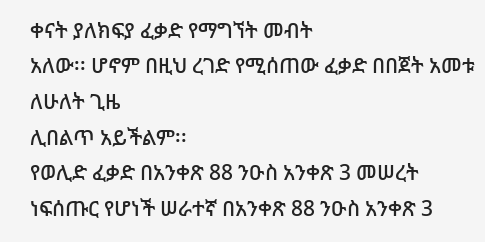ቀናት ያለክፍያ ፈቃድ የማግኘት መብት
አለው፡፡ ሆኖም በዚህ ረገድ የሚሰጠው ፈቃድ በበጀት አመቱ ለሁለት ጊዜ
ሊበልጥ አይችልም፡፡
የወሊድ ፈቃድ በአንቀጽ 88 ንዑስ አንቀጽ 3 መሠረት ነፍሰጡር የሆነች ሠራተኛ በአንቀጽ 88 ንዑስ አንቀጽ 3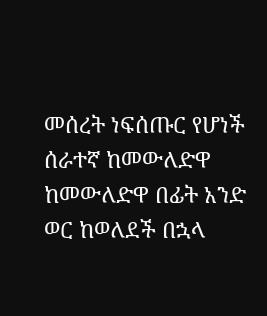መሰረት ነፍሰጡር የሆነች ሰራተኛ ከመውለድዋ
ከመውለድዋ በፊት አንድ ወር ከወለደች በኋላ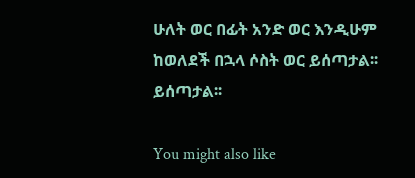ሁለት ወር በፊት አንድ ወር እንዲሁም ከወለደች በኋላ ሶስት ወር ይሰጣታል፡፡
ይሰጣታል፡፡

You might also like